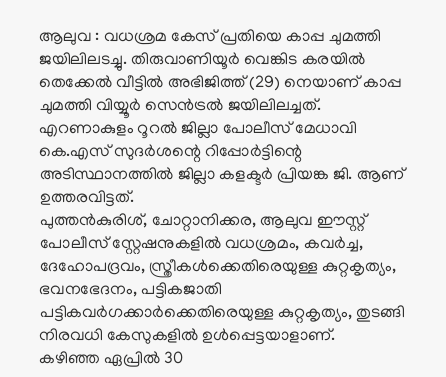ആലുവ : വധശ്രമ കേസ് പ്രതിയെ കാപ്പ ചുമത്തി ജയിലിലടച്ചു. തിരുവാണിയൂർ വെങ്കിട കരയിൽ തെക്കേൽ വീട്ടിൽ അഭിജിത്ത് (29) നെയാണ് കാപ്പ ചുമത്തി വിയ്യൂർ സെൻട്രൽ ജയിലിലച്ചത്. എറണാകുളം റൂറൽ ജില്ലാ പോലീസ് മേധാവി കെ.എസ് സുദർശന്റെ റിപ്പോർട്ടിന്റെ അടിസ്ഥാനത്തിൽ ജില്ലാ കളക്ടർ പ്രിയങ്ക ജി. ആണ് ഉത്തരവിട്ടത്.
പുത്തൻകുരിശ്, ചോറ്റാനിക്കര, ആലുവ ഈസ്റ്റ് പോലീസ് സ്റ്റേഷനുകളിൽ വധശ്രമം, കവർച്ച, ദേഹോപദ്രവം, സ്ത്രീകൾക്കെതിരെയുള്ള കുറ്റകൃത്യം, ഭവനഭേദനം, പട്ടികജാതി പട്ടികവർഗക്കാർക്കെതിരെയുള്ള കുറ്റകൃത്യം, തുടങ്ങി നിരവധി കേസുകളിൽ ഉൾപ്പെട്ടയാളാണ്.
കഴിഞ്ഞ ഏപ്രിൽ 30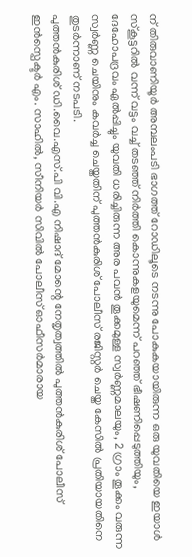ന് തിരുവാണിയൂർ അമ്പലംപടി ഭാഗത്ത് റോഡിലൂടെ നടന്നു പോകുകയായിരുന്ന ഒരു യുവതിയെ ഇയാൾ സ്കൂട്ടറിൽ വന്ന് വട്ടം വച്ച് തടഞ്ഞ് നിർത്തി കൊന്നുകളയുമെന്ന് പറഞ്ഞ് ഭീഷണിപ്പെടുത്തിയും, ദേഹോപദ്രവം ഏൽപ്പിച്ചും യുവതി ധരിച്ചിരുന്ന അര പവൻ തൂക്കമുള്ള സ്വർണ്ണമാലയും, 2 ഗ്രാം തൂക്കം വരുന്ന സ്വർണ്ണ ചെയിനും കവർച്ച ചെയ്തതിന് പുത്തൻകുരിശ് പോലീസ് രജിസ്റ്റർ ചെയ്ത കേസിൽ പ്രതിയായതിനെ തുടർന്നാണ് നടപടി.
പുത്തൻകുരിശ് ഡി.വൈ.എസ്.പി വി.എ നിഷാദ് മോന്റെ നേതൃത്വത്തിൽ പുത്തൻകുരിശ് പോലീസ് ഇൻസ്പെക്ടർ എം. സാഹിൽ, സീനിയർ സിവിൽ പോലീസ് ഓഫീസർമാരായ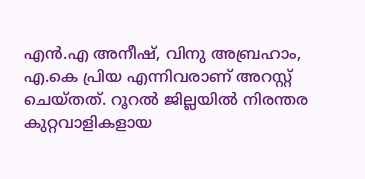എൻ.എ അനീഷ്, വിനു അബ്രഹാം, എ.കെ പ്രിയ എന്നിവരാണ് അറസ്റ്റ് ചെയ്തത്. റൂറൽ ജില്ലയിൽ നിരന്തര കുറ്റവാളികളായ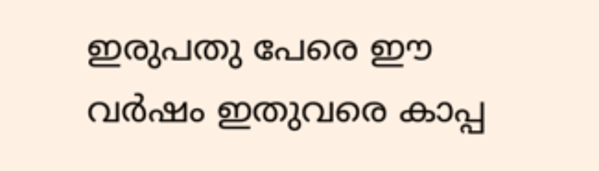ഇരുപതു പേരെ ഈ വർഷം ഇതുവരെ കാപ്പ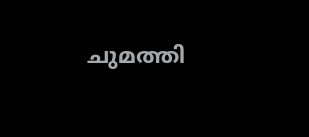ചുമത്തി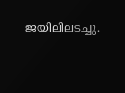ജയിലിലടച്ചു.